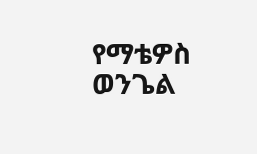የማቴዎስ ወንጌል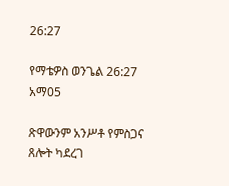26:27

የማቴዎስ ወንጌል 26:27 አማ05

ጽዋውንም አንሥቶ የምስጋና ጸሎት ካደረገ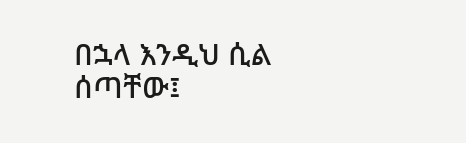በኋላ እንዲህ ሲል ሰጣቸው፤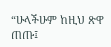“ሁላችሁም ከዚህ ጽዋ ጠጡ፤